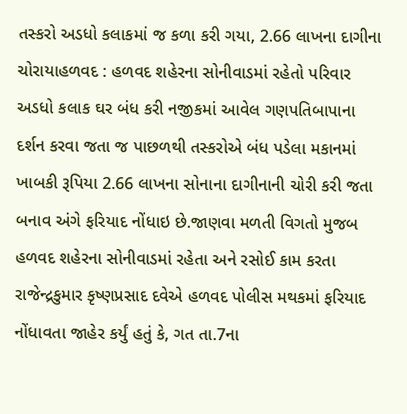તસ્કરો અડધો કલાકમાં જ કળા કરી ગયા, 2.66 લાખના દાગીના ચોરાયાહળવદ : હળવદ શહેરના સોનીવાડમાં રહેતો પરિવાર અડધો કલાક ઘર બંધ કરી નજીકમાં આવેલ ગણપતિબાપાના દર્શન કરવા જતા જ પાછળથી તસ્કરોએ બંધ પડેલા મકાનમાં ખાબકી રૂપિયા 2.66 લાખના સોનાના દાગીનાની ચોરી કરી જતા બનાવ અંગે ફરિયાદ નોંધાઇ છે.જાણવા મળતી વિગતો મુજબ હળવદ શહેરના સોનીવાડમાં રહેતા અને રસોઈ કામ કરતા રાજેન્દ્રકુમાર કૃષ્ણપ્રસાદ દવેએ હળવદ પોલીસ મથકમાં ફરિયાદ નોંધાવતા જાહેર કર્યું હતું કે, ગત તા.7ના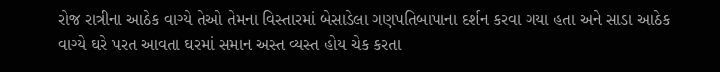રોજ રાત્રીના આઠેક વાગ્યે તેઓ તેમના વિસ્તારમાં બેસાડેલા ગણપતિબાપાના દર્શન કરવા ગયા હતા અને સાડા આઠેક વાગ્યે ઘરે પરત આવતા ઘરમાં સમાન અસ્ત વ્યસ્ત હોય ચેક કરતા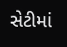સેટીમાં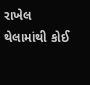રાખેલ થેલામાંથી કોઈ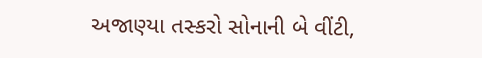અજાણ્યા તસ્કરો સોનાની બે વીંટી,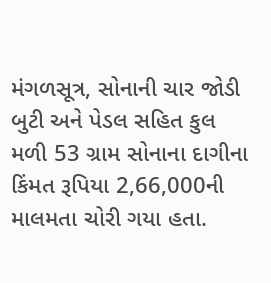મંગળસૂત્ર, સોનાની ચાર જોડી બુટી અને પેડલ સહિત કુલ મળી 53 ગ્રામ સોનાના દાગીના કિંમત રૂપિયા 2,66,000ની માલમતા ચોરી ગયા હતા.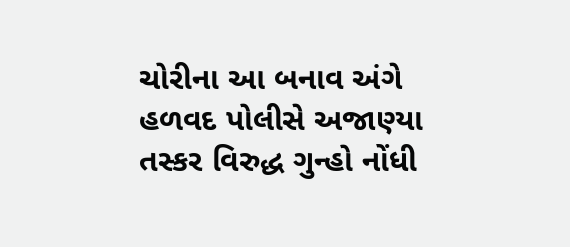ચોરીના આ બનાવ અંગે હળવદ પોલીસે અજાણ્યા તસ્કર વિરુદ્ધ ગુન્હો નોંધી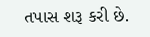તપાસ શરૂ કરી છે.